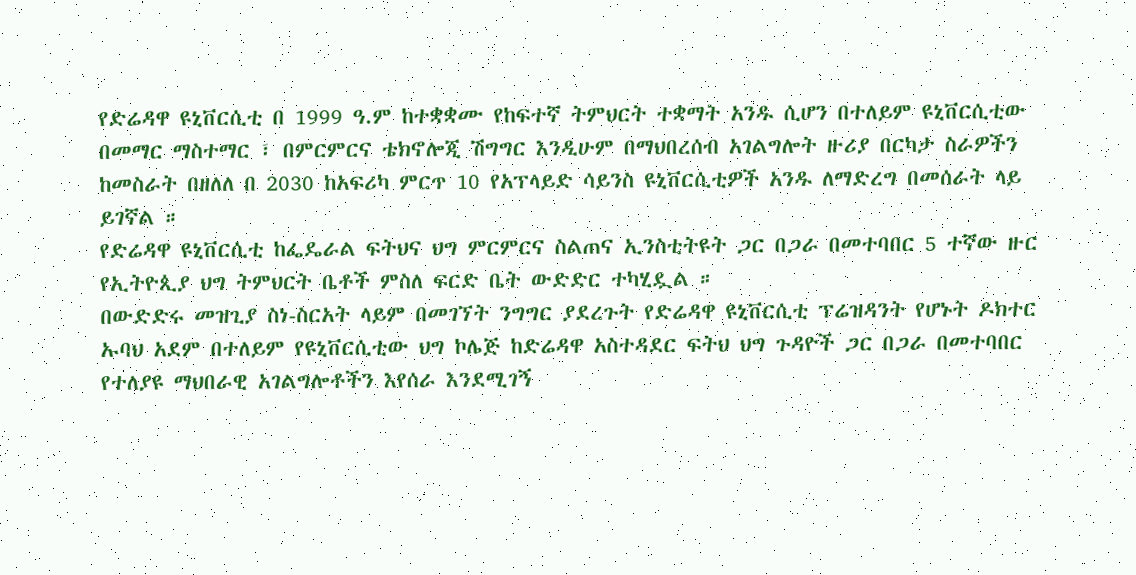የድሬዳዋ ዩኒቨርሲቲ በ 1999 ዓ.ም ከተቋቋሙ የከፍተኛ ትምህርት ተቋማት አንዱ ሲሆን በተለይም ዩኒቨርሲቲው በመማር ማስተማር ፣ በምርምርና ቴክኖሎጂ ሽግግር እንዲሁም በማህበረሰብ አገልግሎት ዙሪያ በርካታ ስራዎችን ከመስራት በዘለለ በ 2030 ከአፍሪካ ምርጥ 10 የአፕላይድ ሳይንስ ዩኒቨርሲቲዎች አንዱ ለማድረግ በመሰራት ላይ ይገኛል ።
የድሬዳዋ ዩኒቨርሲቲ ከፌዴራል ፍትህና ህግ ምርምርና ስልጠና ኢንስቲትዩት ጋር በጋራ በመተባበር 5 ተኛው ዙር የኢትዮጲያ ህግ ትምህርት ቤቶች ምስለ ፍርድ ቤት ውድድር ተካሂዷል ።
በውድድሩ መዝጊያ ስነ-ስርአት ላይም በመገኘት ንግግር ያደረጉት የድሬዳዋ ዩኒቨርሲቲ ፕሬዝዳንት የሆኑት ዶክተር ኡባህ አደም በተለይም የዩኒቨርሲቲው ህግ ኮሌጅ ከድሬዳዋ አስተዳደር ፍትህ ህግ ጉዳዮች ጋር በጋራ በመተባበር የተለያዩ ማህበራዊ አገልግሎቶችን እየሰራ እንደሚገኝ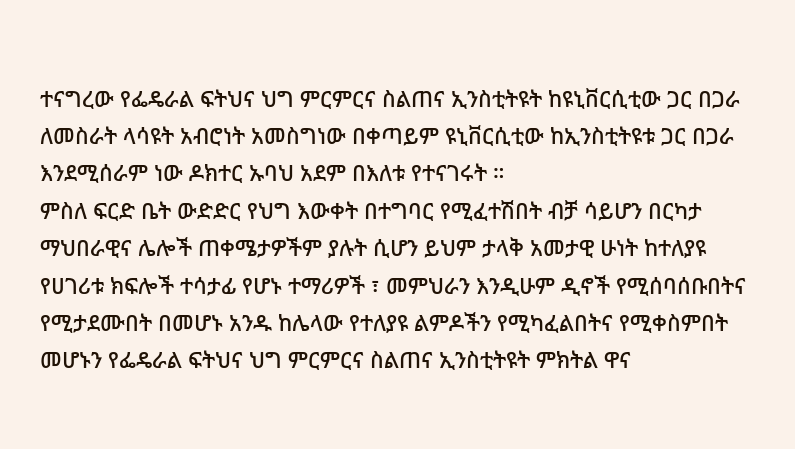ተናግረው የፌዴራል ፍትህና ህግ ምርምርና ስልጠና ኢንስቲትዩት ከዩኒቨርሲቲው ጋር በጋራ ለመስራት ላሳዩት አብሮነት አመስግነው በቀጣይም ዩኒቨርሲቲው ከኢንስቲትዩቱ ጋር በጋራ እንደሚሰራም ነው ዶክተር ኡባህ አደም በእለቱ የተናገሩት ።
ምስለ ፍርድ ቤት ውድድር የህግ እውቀት በተግባር የሚፈተሽበት ብቻ ሳይሆን በርካታ ማህበራዊና ሌሎች ጠቀሜታዎችም ያሉት ሲሆን ይህም ታላቅ አመታዊ ሁነት ከተለያዩ የሀገሪቱ ክፍሎች ተሳታፊ የሆኑ ተማሪዎች ፣ መምህራን እንዲሁም ዲኖች የሚሰባሰቡበትና የሚታደሙበት በመሆኑ አንዱ ከሌላው የተለያዩ ልምዶችን የሚካፈልበትና የሚቀስምበት መሆኑን የፌዴራል ፍትህና ህግ ምርምርና ስልጠና ኢንስቲትዩት ምክትል ዋና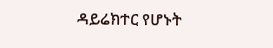ዳይሬክተር የሆኑት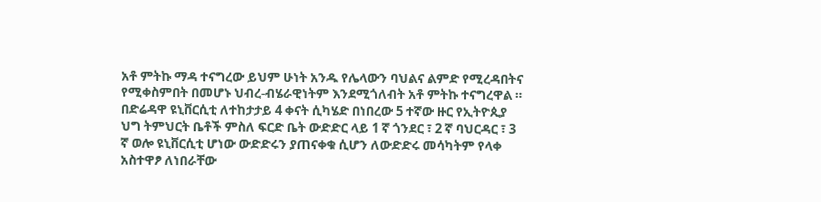አቶ ምትኩ ማዳ ተናግረው ይህም ሁነት አንዱ የሌላውን ባህልና ልምድ የሚረዳበትና የሚቀስምበት በመሆኑ ህብረ-ብሄራዊነትም እንደሚጎለብት አቶ ምትኩ ተናግረዋል ።
በድሬዳዋ ዩኒቨርሲቲ ለተከታታይ 4 ቀናት ሲካሄድ በነበረው 5 ተኛው ዙር የኢትዮጲያ ህግ ትምህርት ቤቶች ምስለ ፍርድ ቤት ውድድር ላይ 1 ኛ ጎንደር ፣ 2 ኛ ባህርዳር ፣ 3 ኛ ወሎ ዩኒቨርሲቲ ሆነው ውድድሩን ያጠናቀቁ ሲሆን ለውድድሩ መሳካትም የላቀ አስተዋፆ ለነበራቸው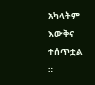አካላትም እውቅና ተሰጥቷል ።